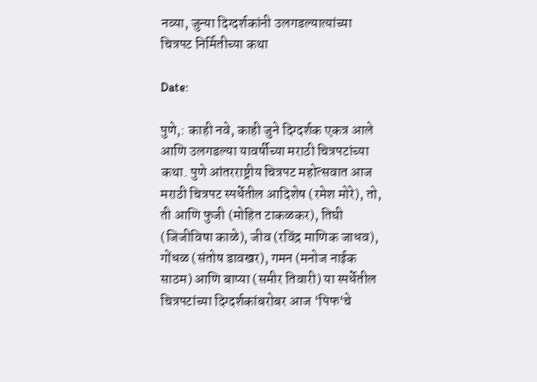नव्या, जुन्या दिग्दर्शकांनी उलगडल्यात्यांच्या चित्रपट निर्मितीच्या कथा

Date:

पुणे,: काही नवे, काही जुने दिग्दर्शक एकत्र आले आणि उलगडल्या यावर्षीच्या मराठी चित्रपटांच्या कथा. पुणे आंतरराष्ट्रीय चित्रपट महोत्सवात आज मराठी चित्रपट स्पर्धेतील आदिशेष (रमेश मोरे), तो, ती आणि फुजी (मोहित टाकळकर), तिघी (जिजीविषा काळे), जीव (रविंद्र माणिक जाधव), गोंधळ (संतोष डावखर), गमन (मनोज नाईक साठम) आणि बाप्या (समीर तिवारी) या स्पर्धेतील चित्रपटांच्या दिग्दर्शकांबरोबर आज ‘पिफ‘चे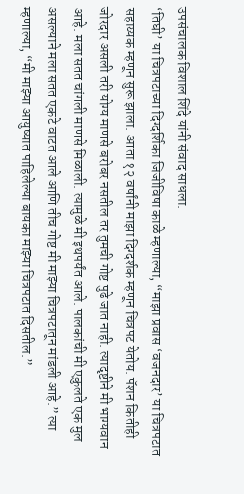उपसंचालक विशाल शिंदे यांनी संवाद साधला.
‘तिघी’ या चित्रपटाच्या दिग्दर्शिका जिजीविषा काळे म्हणाल्या, “माझा प्रवास ‘वजनदार’ या चित्रपटात सहाय्यक म्हणून सुरू झाला. आता १२ वर्षांनी माझा दिग्दर्शक म्हणून चित्रपट येतोय. पॅशन कितीही जोरदार असली तरी योग्य माणसे बरोबर नसतील तर तुमची गोष्ट पुढे जात नाही. त्यादृष्टीने मी भाग्यवान आहे. मला सतत चांगली माणसे मिळाली. त्यामुळे मी इथपर्यंत आले. पालकांची मी एकुलते एक मुल असल्याने मला सतत एकटे वाटत आले आणि तीच गोष्ट मी माझ्या चित्रपटातून मांडली आहे.” त्या म्हणाल्या, “मी माझ्या आयुष्यात पाहिलेल्या बायका माझ्या चित्रपटात दिसतील.”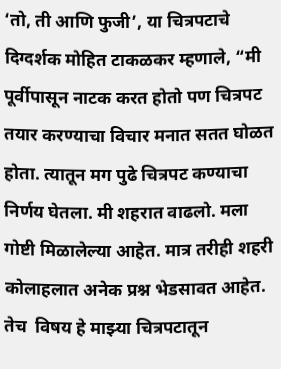‘तो, ती आणि फुजी’, या चित्रपटाचे दिग्दर्शक मोहित टाकळकर म्हणाले, “मी पूर्वीपासून नाटक करत होतो पण चित्रपट तयार करण्याचा विचार मनात सतत घोळत होता. त्यातून मग पुढे चित्रपट कण्याचा निर्णय घेतला. मी शहरात वाढलो. मला गोष्टी मिळालेल्या आहेत. मात्र तरीही शहरी कोलाहलात अनेक प्रश्न भेडसावत आहेत. तेच  विषय हे माझ्या चित्रपटातून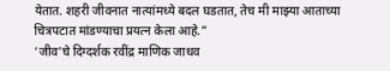येतात. शहरी जीवनात नात्यांमध्ये बदल घडतात, तेच मी माझ्या आताच्या चित्रपटात मांडण्याचा प्रयत्न केला आहे.”
‘जीव’चे दिग्दर्शक रवींद्र माणिक जाधव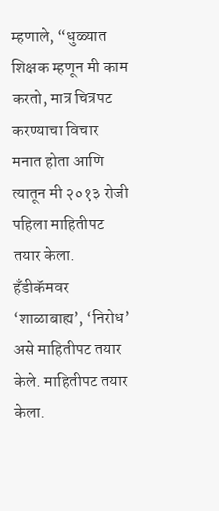म्हणाले, “धुळ्यात शिक्षक म्हणून मी काम करतो, मात्र चित्रपट करण्याचा विचार मनात होता आणि त्यातून मी २०१३ रोजी पहिला माहितीपट तयार केला.  हॅंडीकॅमवर  ‘शाळाबाह्य’, ‘निरोध’ असे माहितीपट तयार केले. माहितीपट तयार केला.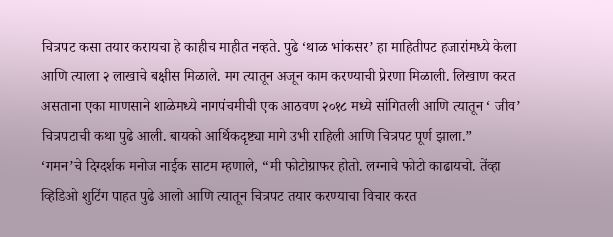चित्रपट कसा तयार करायचा हे काहीच माहीत नव्हते. पुढे ‘थाळ भांकसर’ हा माहितीपट हजारांमध्ये केला आणि त्याला २ लाखाचे बक्षीस मिळाले. मग त्यातून अजून काम करण्याची प्रेरणा मिळाली. लिखाण करत असताना एका माणसाने शाळेमध्ये नागपंचमीची एक आठवण २०१८ मध्ये सांगितली आणि त्यातून ‘ जीव’ चित्रपटाची कथा पुढे आली. बायको आर्थिकदृष्ट्या मागे उभी राहिली आणि चित्रपट पूर्ण झाला.”
‘गमन’चे दिग्दर्शक मनोज नाईक साटम म्हणाले, “मी फोटोग्राफर होतो. लग्नाचे फोटो काढायचो. तेंव्हा व्हिडिओ शुटिंग पाहत पुढे आलो आणि त्यातून चित्रपट तयार करण्याचा विचार करत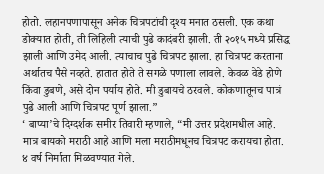होतो. लहानपणापासून अनेक चित्रपटांची दृश्य मनात ठसली. एक कथा डोक्यात होती, ती लिहिली त्याची पुढे कादंबरी झाली. ती २०१५ मध्ये प्रसिद्ध झाली आणि उमेद आली. त्याचाच पुढे चित्रपट झाला. हा चित्रपट करताना अर्थातच पैसे नव्हते. हातात होते ते सगळे पणाला लावले. केवळ वेडे होणे किंवा डुबणे, असे दोन पर्याय होते. मी डुबायचे ठरवले. कोकणातूनच पात्रं पुढे आली आणि चित्रपट पूर्ण झाला.”
‘ बाप्या’चे दिग्दर्शक समीर तिवारी म्हणाले, “मी उत्तर प्रदेशमधील आहे. मात्र बायको मराठी आहे आणि मला मराठीमधूनच चित्रपट करायचा होता. ४ वर्ष निर्माता मिळवण्यात गेले.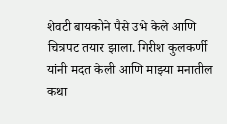शेवटी बायकोने पैसे उभे केले आणि चित्रपट तयार झाला. गिरीश कुलकर्णी यांनी मदत केली आणि माझ्या मनातील कथा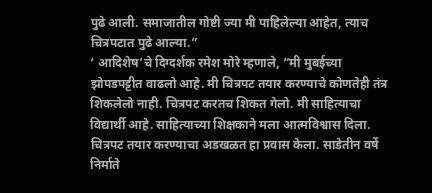पुढे आली. समाजातील गोष्टी ज्या मी पाहिलेल्या आहेत, त्याच चित्रपटात पुढे आल्या.”
‘ आदिशेष’चे दिग्दर्शक रमेश मोरे म्हणाले, “मी मुबईच्या झोपडपट्टीत वाढलो आहे. मी चित्रपट तयार करण्याचे कोणतेही तंत्र शिकलेलो नाही. चित्रपट करतच शिकत गेलो. मी साहित्याचा विद्यार्थी आहे. साहित्याच्या शिक्षकाने मला आत्मविश्वास दिला. चित्रपट तयार करण्याचा अडखळत हा प्रवास केला. साडेतीन वर्षे निर्माते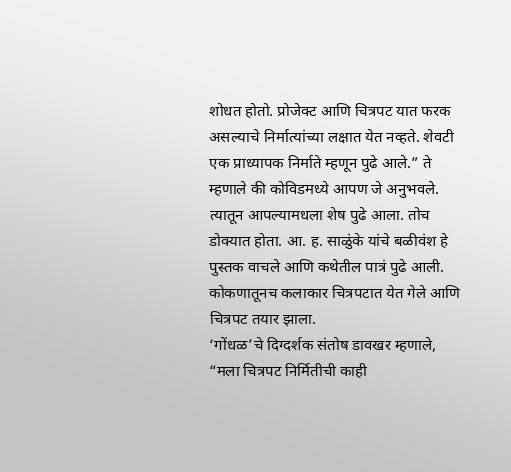शोधत होतो. प्रोजेक्ट आणि चित्रपट यात फरक असल्याचे निर्मात्यांच्या लक्षात येत नव्हते. शेवटी एक प्राध्यापक निर्माते म्हणून पुढे आले.” ते म्हणाले की कोविडमध्ये आपण जे अनुभवले. त्यातून आपल्यामधला शेष पुढे आला. तोच डोक्यात होता. आ. ह. साळुंके यांचे बळीवंश हे पुस्तक वाचले आणि कथेतील पात्रं पुढे आली. कोकणातूनच कलाकार चित्रपटात येत गेले आणि चित्रपट तयार झाला.
‘गोंधळ’चे दिग्दर्शक संतोष डावखर म्हणाले, “मला चित्रपट निर्मितीची काही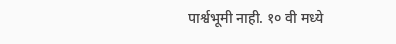पार्श्वभूमी नाही. १० वी मध्ये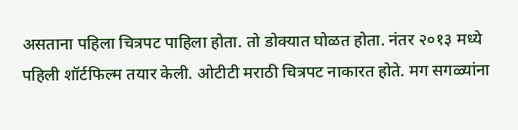असताना पहिला चित्रपट पाहिला होता. तो डोक्यात घोळत होता. नंतर २०१३ मध्ये पहिली शॉर्टफिल्म तयार केली. ओटीटी मराठी चित्रपट नाकारत होते. मग सगळ्यांना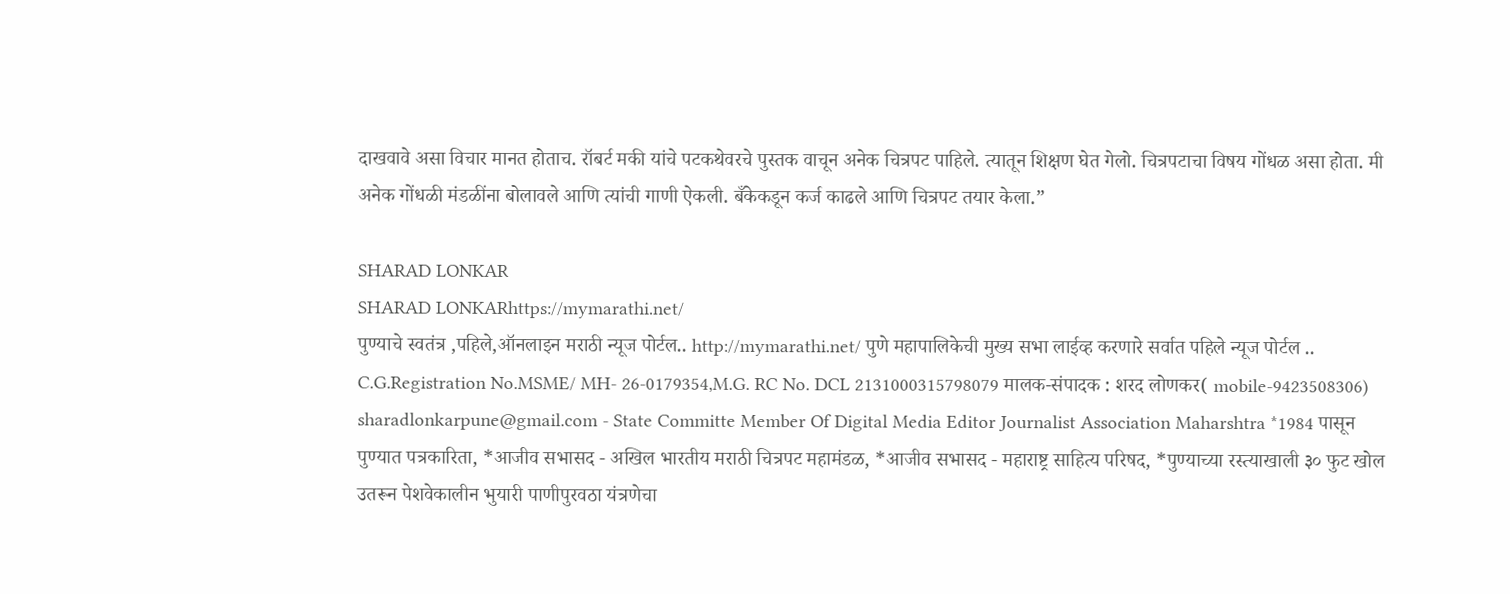दाखवावे असा विचार मानत होताच. रॉबर्ट मकी यांचे पटकथेवरचे पुस्तक वाचून अनेक चित्रपट पाहिले. त्यातून शिक्षण घेत गेलो. चित्रपटाचा विषय गोंधळ असा होता. मी अनेक गोंधळी मंडळींना बोलावले आणि त्यांची गाणी ऐकली. बँकेकडून कर्ज काढले आणि चित्रपट तयार केला.”

SHARAD LONKAR
SHARAD LONKARhttps://mymarathi.net/
पुण्याचे स्वतंत्र ,पहिले,ऑनलाइन मराठी न्यूज पोर्टल.. http://mymarathi.net/ पुणे महापालिकेची मुख्य सभा लाईव्ह करणारे सर्वात पहिले न्यूज पोर्टल .. C.G.Registration No.MSME/ MH- 26-0179354,M.G. RC No. DCL 2131000315798079 मालक-संपादक : शरद लोणकर( mobile-9423508306) sharadlonkarpune@gmail.com - State Committe Member Of Digital Media Editor Journalist Association Maharshtra *1984 पासून पुण्यात पत्रकारिता, *आजीव सभासद - अखिल भारतीय मराठी चित्रपट महामंडळ, *आजीव सभासद - महाराष्ट्र साहित्य परिषद, *पुण्याच्या रस्त्याखाली ३० फुट खोल उतरून पेशवेकालीन भुयारी पाणीपुरवठा यंत्रणेचा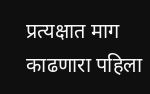प्रत्यक्षात माग काढणारा पहिला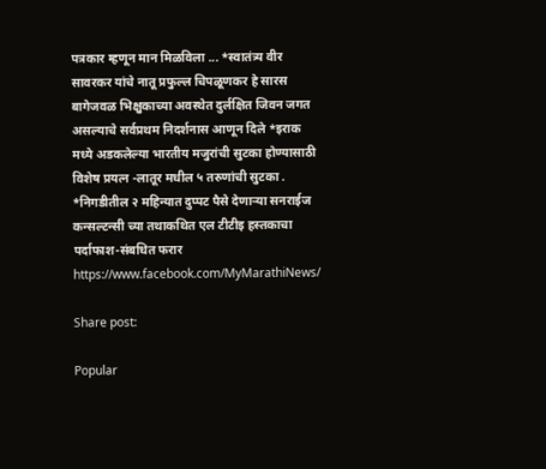पत्रकार म्हणून मान मिळविला ... *स्वातंत्र्य वीर सावरकर यांचे नातू प्रफुल्ल चिपळूणकर हे सारस बागेजवळ भिक्षुकाच्या अवस्थेत दुर्लक्षित जिवन जगत असल्याचे सर्वप्रथम निदर्शनास आणून दिले *इराक मध्ये अडकलेल्या भारतीय मजुरांची सुटका होण्यासाठी विशेष प्रयत्न -लातूर मधील ५ तरुणांची सुटका . *निगडीतील २ महिन्यात दुप्पट पैसे देणाऱ्या सनराईज कन्सल्टन्सी च्या तथाकथित एल टीटीइ हस्तकाचा पर्दाफाश-संबधित फरार https://www.facebook.com/MyMarathiNews/

Share post:

Popular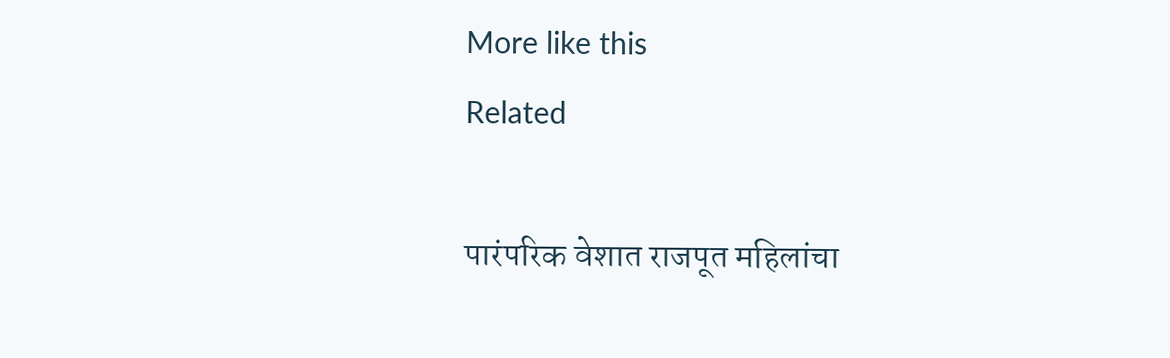More like this
Related

पारंपरिक वेशात राजपूत महिलांचा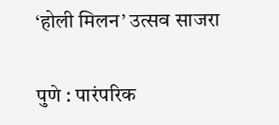‘होली मिलन’ उत्सव साजरा

पुणे : पारंपरिक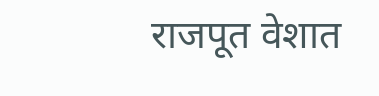राजपूत वेशात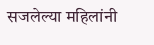सजलेल्या महिलांनी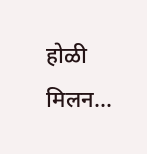होळी मिलन...